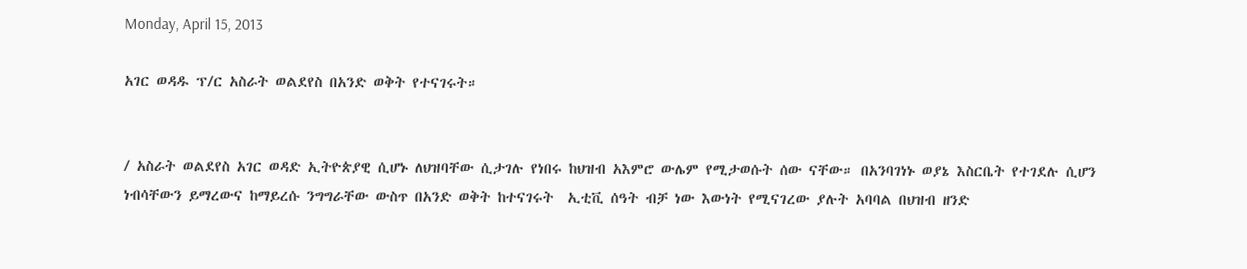Monday, April 15, 2013

አገር ወዳዱ ፕ/ር አስራት ወልደየስ በአንድ ወቅት የተናገሩት።


/ አስራት ወልደየስ አገር ወዳድ ኢትዮጵያዊ ሲሆኑ ለህዝባቸው ሲታገሉ የነበሩ ከህዝብ አእምሮ ውሌም የሚታወሱት ሰው ናቸው። በአንባገነኑ ወያኔ እስርቤት የተገደሉ ሲሆን ነብሳቸውን ይማረውና ከማይረሱ ንግግራቸው ውስጥ በአንድ ወቅት ከተናገሩት  ኢቲቪ ሰዓት ብቻ ነው እውነት የሚናገረው ያሉት አባባል በህዝብ ዘንድ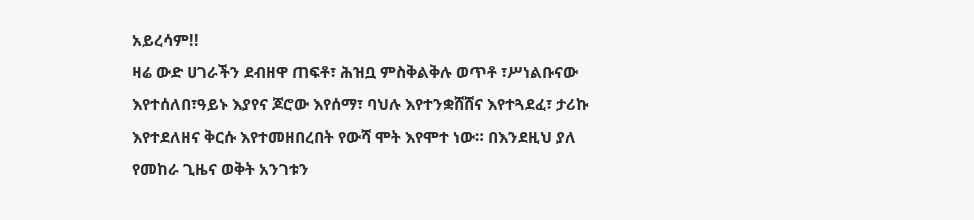አይረሳም!!
ዛሬ ውድ ሀገራችን ደብዘዋ ጠፍቶ፣ ሕዝቧ ምስቅልቅሉ ወጥቶ ፣ሥነልቡናው እየተሰለበ፣ዓይኑ እያየና ጆሮው እየሰማ፣ ባህሉ እየተንቋሸሸና እየተጓደፈ፣ ታሪኩ እየተደለዘና ቅርሱ እየተመዘበረበት የውሻ ሞት እየሞተ ነው። በእንደዚህ ያለ የመከራ ጊዜና ወቅት አንገቱን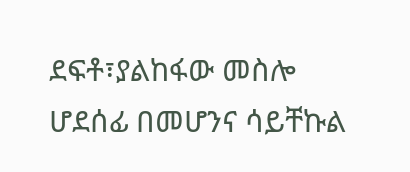ደፍቶ፣ያልከፋው መስሎ ሆደሰፊ በመሆንና ሳይቸኩል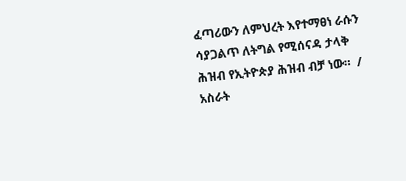ፈጣሪውን ለምህረት እየተማፀነ ራሱን ሳያጋልጥ ለትግል የሚሰናዳ ታላቅ ሕዝብ የኢትዮጵያ ሕዝብ ብቻ ነው።  / አስራት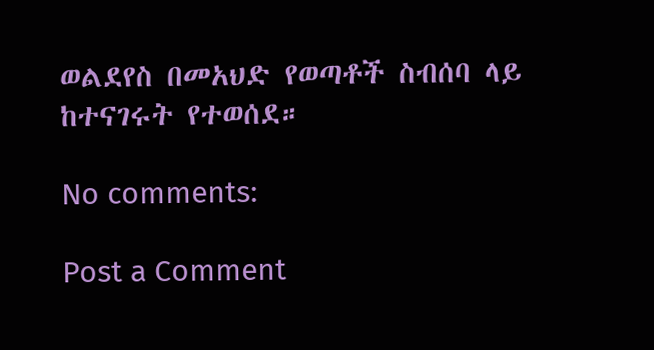ወልደየስ በመአህድ የወጣቶች ስብሰባ ላይ ከተናገሩት የተወሰደ።

No comments:

Post a Comment